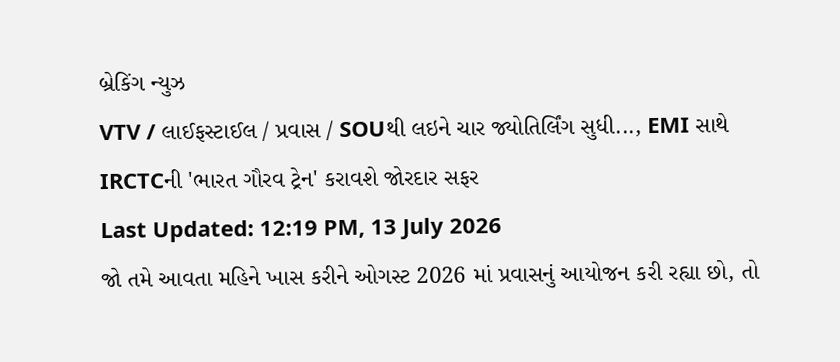બ્રેકિંગ ન્યુઝ
VTV / લાઈફસ્ટાઈલ / પ્રવાસ / SOUથી લઇને ચાર જ્યોતિર્લિંગ સુધી..., EMI સાથે IRCTCની 'ભારત ગૌરવ ટ્રેન' કરાવશે જોરદાર સફર
Last Updated: 12:19 PM, 13 July 2026
જો તમે આવતા મહિને ખાસ કરીને ઓગસ્ટ 2026 માં પ્રવાસનું આયોજન કરી રહ્યા છો, તો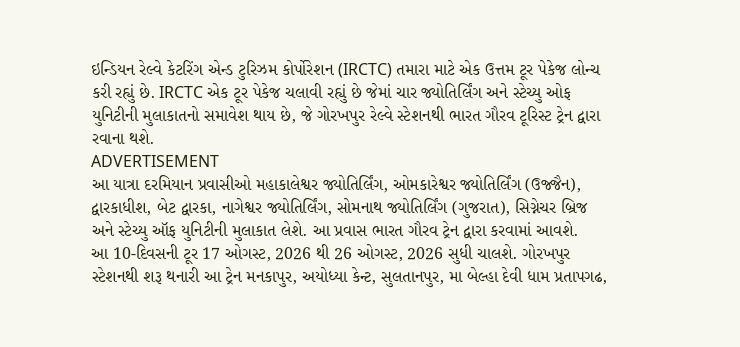ઇન્ડિયન રેલ્વે કેટરિંગ એન્ડ ટુરિઝમ કોર્પોરેશન (IRCTC) તમારા માટે એક ઉત્તમ ટૂર પેકેજ લોન્ચ કરી રહ્યું છે. IRCTC એક ટૂર પેકેજ ચલાવી રહ્યું છે જેમાં ચાર જ્યોતિર્લિંગ અને સ્ટેચ્યુ ઓફ યુનિટીની મુલાકાતનો સમાવેશ થાય છે, જે ગોરખપુર રેલ્વે સ્ટેશનથી ભારત ગૌરવ ટૂરિસ્ટ ટ્રેન દ્વારા રવાના થશે.
ADVERTISEMENT
આ યાત્રા દરમિયાન પ્રવાસીઓ મહાકાલેશ્વર જ્યોતિર્લિંગ, ઓમકારેશ્વર જ્યોતિર્લિંગ (ઉજ્જૈન), દ્વારકાધીશ, બેટ દ્વારકા, નાગેશ્વર જ્યોતિર્લિંગ, સોમનાથ જ્યોતિર્લિંગ (ગુજરાત), સિગ્નેચર બ્રિજ અને સ્ટેચ્યુ ઑફ યુનિટીની મુલાકાત લેશે. આ પ્રવાસ ભારત ગૌરવ ટ્રેન દ્વારા કરવામાં આવશે.
આ 10-દિવસની ટૂર 17 ઓગસ્ટ, 2026 થી 26 ઓગસ્ટ, 2026 સુધી ચાલશે. ગોરખપુર સ્ટેશનથી શરૂ થનારી આ ટ્રેન મનકાપુર, અયોધ્યા કેન્ટ, સુલતાનપુર, મા બેલ્હા દેવી ધામ પ્રતાપગઢ,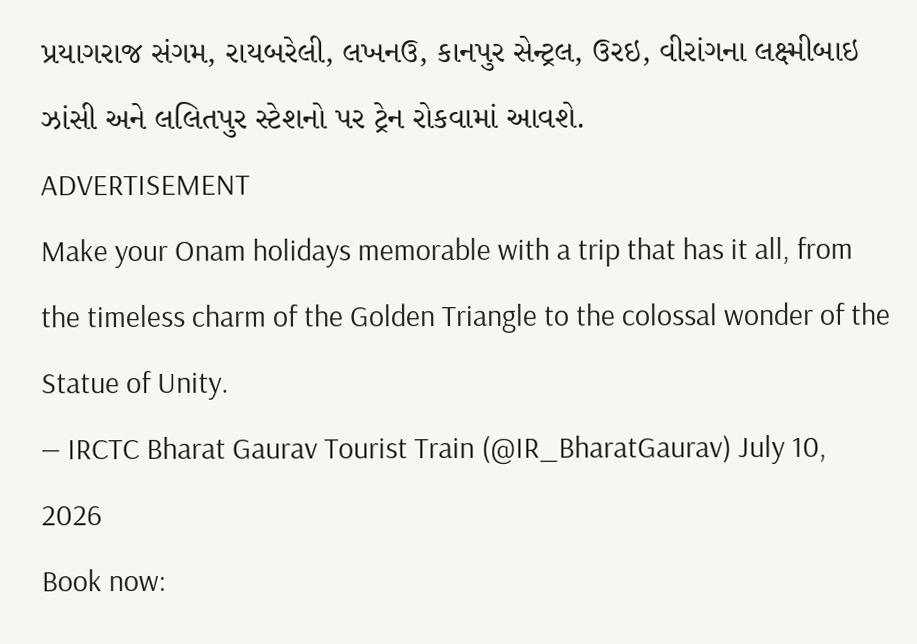પ્રયાગરાજ સંગમ, રાયબરેલી, લખનઉ, કાનપુર સેન્ટ્રલ, ઉરઇ, વીરાંગના લક્ષ્મીબાઇ ઝાંસી અને લલિતપુર સ્ટેશનો પર ટ્રેન રોકવામાં આવશે.
ADVERTISEMENT
Make your Onam holidays memorable with a trip that has it all, from the timeless charm of the Golden Triangle to the colossal wonder of the Statue of Unity.
— IRCTC Bharat Gaurav Tourist Train (@IR_BharatGaurav) July 10, 2026
Book now: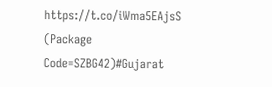https://t.co/iWma5EAjsS
(Package Code=SZBG42)#Gujarat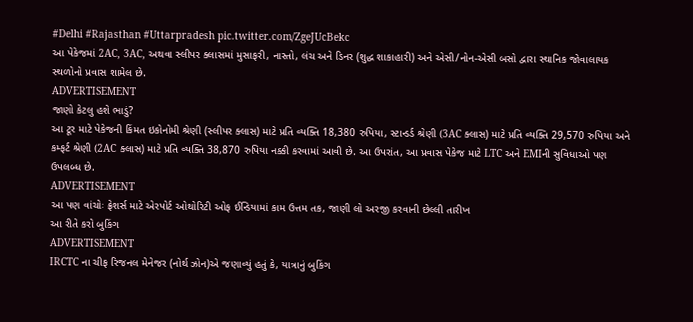#Delhi #Rajasthan #Uttarpradesh pic.twitter.com/ZgeJUcBekc
આ પેકેજમાં 2AC, 3AC, અથવા સ્લીપર ક્લાસમાં મુસાફરી, નાસ્તો, લંચ અને ડિનર (શુદ્ધ શાકાહારી) અને એસી/નોન-એસી બસો દ્વારા સ્થાનિક જોવાલાયક સ્થળોનો પ્રવાસ શામેલ છે.
ADVERTISEMENT
જાણો કેટલુ હશે ભાડું?
આ ટૂર માટે પેકેજની કિંમત ઇકોનોમી શ્રેણી (સ્લીપર ક્લાસ) માટે પ્રતિ વ્યક્તિ 18,380 રુપિયા, સ્ટાન્ડર્ડ શ્રેણી (3AC ક્લાસ) માટે પ્રતિ વ્યક્તિ 29,570 રુપિયા અને કમ્ફર્ટ શ્રેણી (2AC ક્લાસ) માટે પ્રતિ વ્યક્તિ 38,870 રુપિયા નક્કી કરવામાં આવી છે. આ ઉપરાંત, આ પ્રવાસ પેકેજ માટે LTC અને EMIની સુવિધાઓ પણ ઉપલબ્ધ છે.
ADVERTISEMENT
આ પણ વાંચોઃ ફ્રેશર્સ માટે એરપોર્ટ ઓથોરિટી ઓફ ઈન્ડિયામાં કામ ઉત્તમ તક, જાણી લો અરજી કરવાની છેલ્લી તારીખ
આ રીતે કરો બુકિંગ
ADVERTISEMENT
IRCTC ના ચીફ રિજનલ મેનેજર (નોર્થ ઝોન)એ જણાવ્યું હતું કે, યાત્રાનું બુકિંગ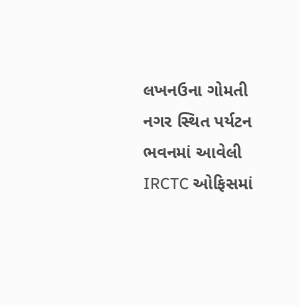લખનઉના ગોમતી નગર સ્થિત પર્યટન ભવનમાં આવેલી IRCTC ઓફિસમાં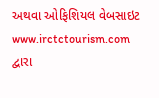અથવા ઓફિશિયલ વેબસાઇટ www.irctctourism.com દ્વારા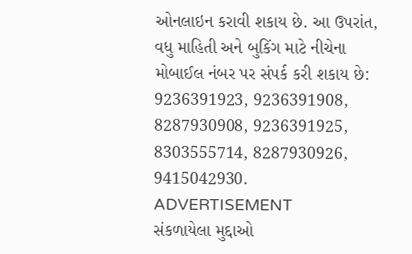ઓનલાઇન કરાવી શકાય છે. આ ઉપરાંત, વધુ માહિતી અને બુકિંગ માટે નીચેના મોબાઈલ નંબર પર સંપર્ક કરી શકાય છે: 9236391923, 9236391908, 8287930908, 9236391925, 8303555714, 8287930926, 9415042930.
ADVERTISEMENT
સંકળાયેલા મુદ્દાઓ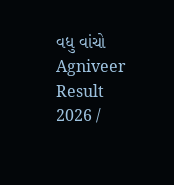વધુ વાંચો
Agniveer Result 2026 /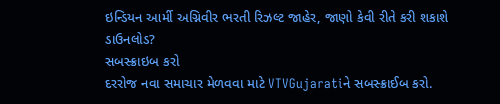ઇન્ડિયન આર્મી અગ્નિવીર ભરતી રિઝલ્ટ જાહેર, જાણો કેવી રીતે કરી શકાશે ડાઉનલોડ?
સબસ્ક્રાઇબ કરો
દરરોજ નવા સમાચાર મેળવવા માટે VTVGujaratiને સબસ્ક્રાઈબ કરો.